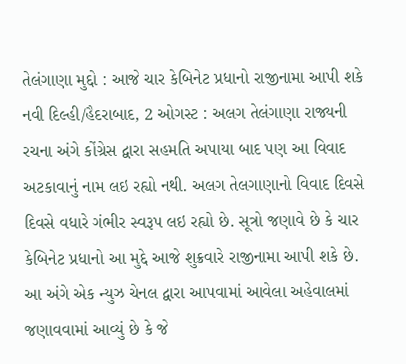તેલંગાણા મુદ્દો : આજે ચાર કેબિનેટ પ્રધાનો રાજીનામા આપી શકે
નવી દિલ્હી/હૈદરાબાદ, 2 ઓગસ્ટ : અલગ તેલંગાણા રાજ્યની રચના અંગે કોંગ્રેસ દ્વારા સહમતિ અપાયા બાદ પણ આ વિવાદ અટકાવાનું નામ લઇ રહ્યો નથી. અલગ તેલગાણાનો વિવાદ દિવસે દિવસે વધારે ગંભીર સ્વરૂપ લઇ રહ્યો છે. સૂત્રો જણાવે છે કે ચાર કેબિનેટ પ્રધાનો આ મુદ્દે આજે શુક્રવારે રાજીનામા આપી શકે છે.
આ અંગે એક ન્યુઝ ચેનલ દ્વારા આપવામાં આવેલા અહેવાલમાં જણાવવામાં આવ્યું છે કે જે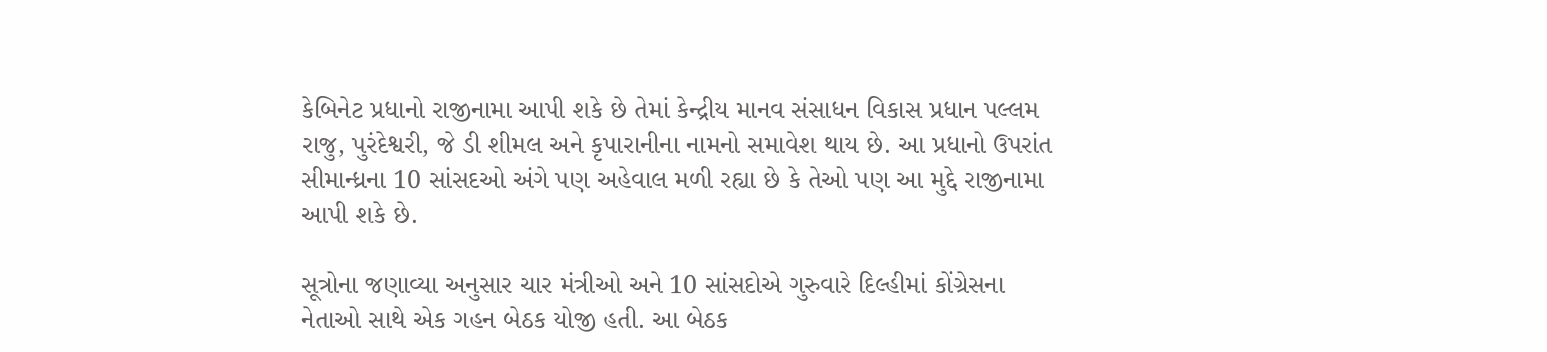કેબિનેટ પ્રધાનો રાજીનામા આપી શકે છે તેમાં કેન્દ્રીય માનવ સંસાધન વિકાસ પ્રધાન પલ્લમ રાજુ, પુરંદેશ્વરી, જે ડી શીમલ અને કૃપારાનીના નામનો સમાવેશ થાય છે. આ પ્રધાનો ઉપરાંત સીમાન્ધ્રના 10 સાંસદઓ અંગે પણ અહેવાલ મળી રહ્યા છે કે તેઓ પણ આ મુદ્દે રાજીનામા આપી શકે છે.

સૂત્રોના જણાવ્યા અનુસાર ચાર મંત્રીઓ અને 10 સાંસદોએ ગુરુવારે દિલ્હીમાં કોંગ્રેસના નેતાઓ સાથે એક ગહન બેઠક યોજી હતી. આ બેઠક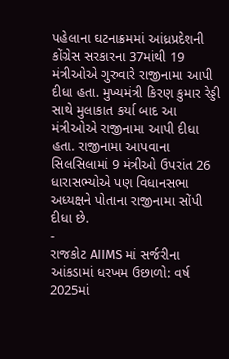પહેલાના ઘટનાક્રમમાં આંધ્રપ્રદેશની કોંગ્રેસ સરકારના 37માંથી 19 મંત્રીઓએ ગુરુવારે રાજીનામા આપી દીધા હતા. મુખ્યમંત્રી કિરણ કુમાર રેડ્ડી સાથે મુલાકાત કર્યા બાદ આ મંત્રીઓએ રાજીનામા આપી દીધા હતા. રાજીનામા આપવાના સિલસિલામાં 9 મંત્રીઓ ઉપરાંત 26 ધારાસભ્યોએ પણ વિધાનસભા અધ્યક્ષને પોતાના રાજીનામા સોંપી દીધા છે.
-
રાજકોટ AIIMS માં સર્જરીના આંકડામાં ધરખમ ઉછાળો: વર્ષ 2025માં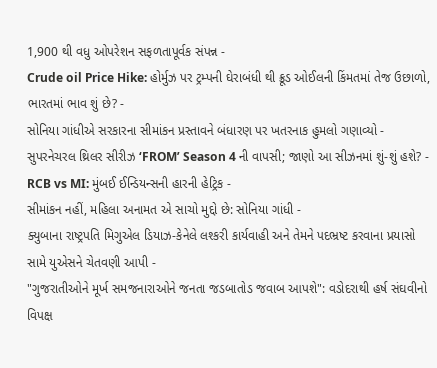1,900 થી વધુ ઓપરેશન સફળતાપૂર્વક સંપન્ન -
Crude oil Price Hike: હોર્મુઝ પર ટ્રમ્પની ઘેરાબંધી થી ક્રૂડ ઓઈલની કિંમતમાં તેજ ઉછાળો, ભારતમાં ભાવ શું છે? -
સોનિયા ગાંધીએ સરકારના સીમાંકન પ્રસ્તાવને બંધારણ પર ખતરનાક હુમલો ગણાવ્યો -
સુપરનેચરલ થ્રિલર સીરીઝ ‘FROM’ Season 4 ની વાપસી; જાણો આ સીઝનમાં શું-શું હશે? -
RCB vs MI: મુંબઈ ઈન્ડિયન્સની હારની હેટ્રિક -
સીમાંકન નહીં, મહિલા અનામત એ સાચો મુદ્દો છે: સોનિયા ગાંધી -
ક્યુબાના રાષ્ટ્રપતિ મિગુએલ ડિયાઝ-કેનેલે લશ્કરી કાર્યવાહી અને તેમને પદભ્રષ્ટ કરવાના પ્રયાસો સામે યુએસને ચેતવણી આપી -
"ગુજરાતીઓને મૂર્ખ સમજનારાઓને જનતા જડબાતોડ જવાબ આપશે": વડોદરાથી હર્ષ સંઘવીનો વિપક્ષ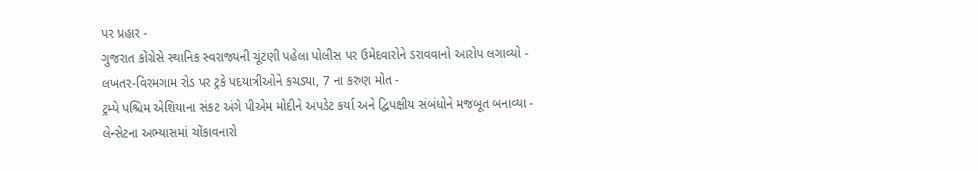પર પ્રહાર -
ગુજરાત કોંગ્રેસે સ્થાનિક સ્વરાજ્યની ચૂંટણી પહેલા પોલીસ પર ઉમેદવારોને ડરાવવાનો આરોપ લગાવ્યો -
લખતર-વિરમગામ રોડ પર ટ્રકે પદયાત્રીઓને કચડ્યા, 7 ના કરુણ મોત -
ટ્રમ્પે પશ્ચિમ એશિયાના સંકટ અંગે પીએમ મોદીને અપડેટ કર્યા અને દ્વિપક્ષીય સંબંધોને મજબૂત બનાવ્યા -
લેન્સેટના અભ્યાસમાં ચોંકાવનારો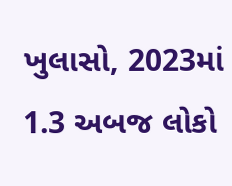ખુલાસો, 2023માં 1.3 અબજ લોકો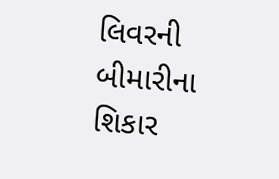લિવરની બીમારીના શિકાર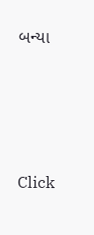બન્યા






Click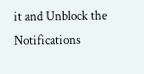it and Unblock the Notifications